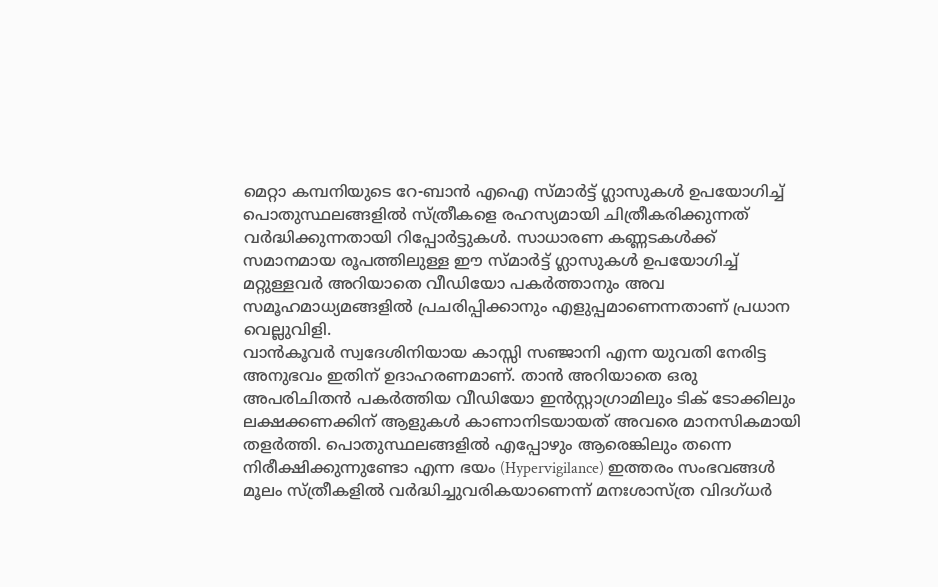മെറ്റാ കമ്പനിയുടെ റേ-ബാൻ എഐ സ്മാർട്ട് ഗ്ലാസുകൾ ഉപയോഗിച്ച് പൊതുസ്ഥലങ്ങളിൽ സ്ത്രീകളെ രഹസ്യമായി ചിത്രീകരിക്കുന്നത് വർദ്ധിക്കുന്നതായി റിപ്പോർട്ടുകൾ. സാധാരണ കണ്ണടകൾക്ക് സമാനമായ രൂപത്തിലുള്ള ഈ സ്മാർട്ട് ഗ്ലാസുകൾ ഉപയോഗിച്ച് മറ്റുള്ളവർ അറിയാതെ വീഡിയോ പകർത്താനും അവ സമൂഹമാധ്യമങ്ങളിൽ പ്രചരിപ്പിക്കാനും എളുപ്പമാണെന്നതാണ് പ്രധാന വെല്ലുവിളി.
വാൻകൂവർ സ്വദേശിനിയായ കാസ്സി സഞ്ജാനി എന്ന യുവതി നേരിട്ട അനുഭവം ഇതിന് ഉദാഹരണമാണ്. താൻ അറിയാതെ ഒരു അപരിചിതൻ പകർത്തിയ വീഡിയോ ഇൻസ്റ്റാഗ്രാമിലും ടിക് ടോക്കിലും ലക്ഷക്കണക്കിന് ആളുകൾ കാണാനിടയായത് അവരെ മാനസികമായി തളർത്തി. പൊതുസ്ഥലങ്ങളിൽ എപ്പോഴും ആരെങ്കിലും തന്നെ നിരീക്ഷിക്കുന്നുണ്ടോ എന്ന ഭയം (Hypervigilance) ഇത്തരം സംഭവങ്ങൾ മൂലം സ്ത്രീകളിൽ വർദ്ധിച്ചുവരികയാണെന്ന് മനഃശാസ്ത്ര വിദഗ്ധർ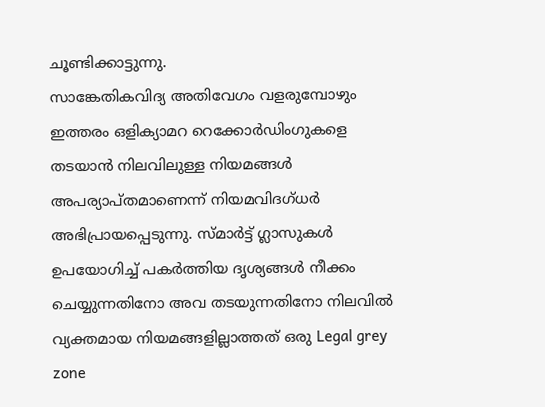ചൂണ്ടിക്കാട്ടുന്നു.
സാങ്കേതികവിദ്യ അതിവേഗം വളരുമ്പോഴും ഇത്തരം ഒളിക്യാമറ റെക്കോർഡിംഗുകളെ തടയാൻ നിലവിലുള്ള നിയമങ്ങൾ അപര്യാപ്തമാണെന്ന് നിയമവിദഗ്ധർ അഭിപ്രായപ്പെടുന്നു. സ്മാർട്ട് ഗ്ലാസുകൾ ഉപയോഗിച്ച് പകർത്തിയ ദൃശ്യങ്ങൾ നീക്കം ചെയ്യുന്നതിനോ അവ തടയുന്നതിനോ നിലവിൽ വ്യക്തമായ നിയമങ്ങളില്ലാത്തത് ഒരു Legal grey zone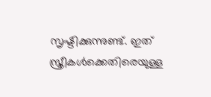സൃഷ്ടിക്കുന്നുണ്ട്. ഇത് സ്ത്രീകൾക്കെതിരെയുള്ള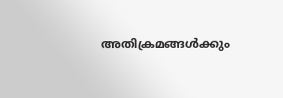അതിക്രമങ്ങൾക്കും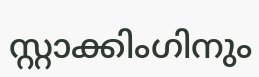സ്റ്റാക്കിംഗിനും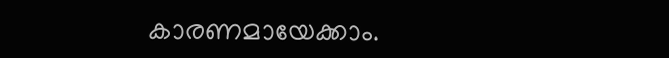കാരണമായേക്കാം.